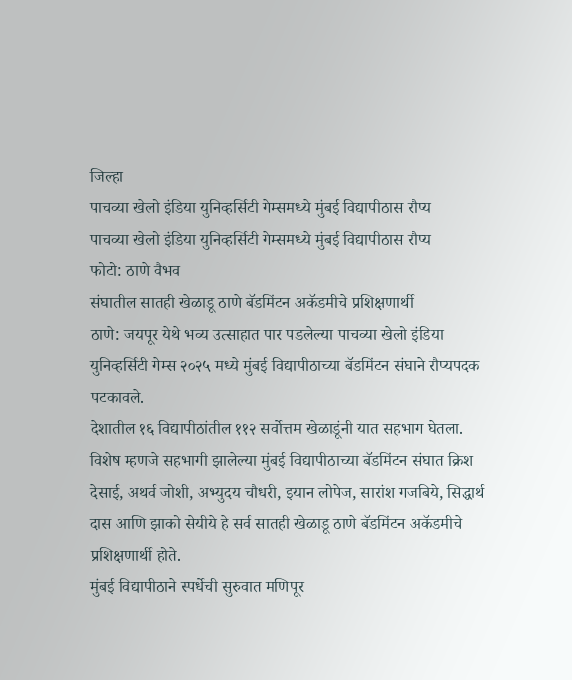जिल्हा
पाचव्या खेलो इंडिया युनिव्हर्सिटी गेम्समध्ये मुंबई विद्यापीठास रौप्य
पाचव्या खेलो इंडिया युनिव्हर्सिटी गेम्समध्ये मुंबई विद्यापीठास रौप्य
फोटो: ठाणे वैभव
संघातील सातही खेळाडू ठाणे बॅडमिंटन अकॅडमीचे प्रशिक्षणार्थी
ठाणे: जयपूर येथे भव्य उत्साहात पार पडलेल्या पाचव्या खेलो इंडिया युनिव्हर्सिटी गेम्स २०२५ मध्ये मुंबई विद्यापीठाच्या बॅडमिंटन संघाने रौप्यपदक पटकावले.
देशातील १६ विद्यापीठांतील ११२ सर्वोत्तम खेळाडूंनी यात सहभाग घेतला. विशेष म्हणजे सहभागी झालेल्या मुंबई विद्यापीठाच्या बॅडमिंटन संघात क्रिश देसाई, अथर्व जोशी, अभ्युदय चौधरी, इयान लोपेज, सारांश गजबिये, सिद्धार्थ दास आणि झाको सेयीये हे सर्व सातही खेळाडू ठाणे बॅडमिंटन अकॅडमीचे प्रशिक्षणार्थी होते.
मुंबई विद्यापीठाने स्पर्धेची सुरुवात मणिपूर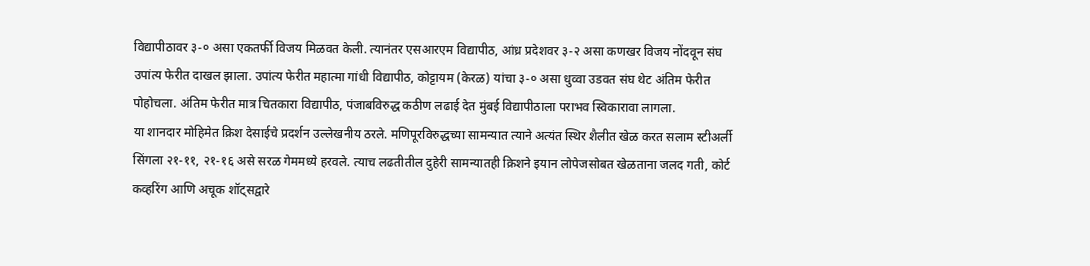विद्यापीठावर ३-० असा एकतर्फी विजय मिळवत केली. त्यानंतर एसआरएम विद्यापीठ, आंध्र प्रदेशवर ३-२ असा कणखर विजय नोंदवून संघ उपांत्य फेरीत दाखल झाला. उपांत्य फेरीत महात्मा गांधी विद्यापीठ, कोट्टायम (केरळ) यांचा ३-० असा धुव्वा उडवत संघ थेट अंतिम फेरीत पोहोचला. अंतिम फेरीत मात्र चितकारा विद्यापीठ, पंजाबविरुद्ध कठीण लढाई देत मुंबई विद्यापीठाला पराभव स्विकारावा लागला.
या शानदार मोहिमेत क्रिश देसाईचे प्रदर्शन उल्लेखनीय ठरले. मणिपूरविरुद्धच्या सामन्यात त्याने अत्यंत स्थिर शैलीत खेळ करत सलाम स्टीअर्ली सिंगला २१-११, २१-१६ असे सरळ गेममध्ये हरवले. त्याच लढतीतील दुहेरी सामन्यातही क्रिशने इयान लोपेजसोबत खेळताना जलद गती, कोर्ट कव्हरिंग आणि अचूक शॉट्सद्वारे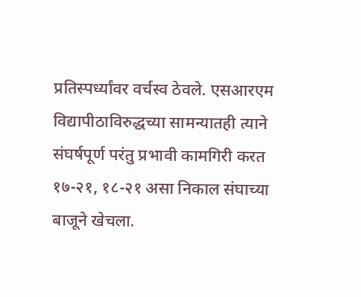प्रतिस्पर्ध्यांवर वर्चस्व ठेवले. एसआरएम विद्यापीठाविरुद्धच्या सामन्यातही त्याने संघर्षपूर्ण परंतु प्रभावी कामगिरी करत १७-२१, १८-२१ असा निकाल संघाच्या बाजूने खेचला.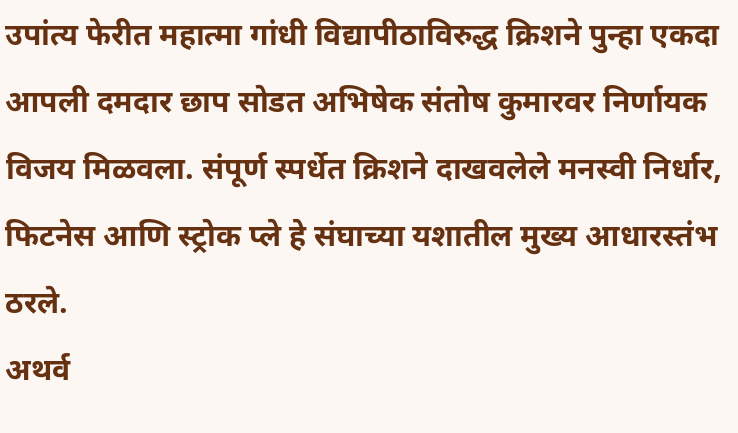उपांत्य फेरीत महात्मा गांधी विद्यापीठाविरुद्ध क्रिशने पुन्हा एकदा आपली दमदार छाप सोडत अभिषेक संतोष कुमारवर निर्णायक विजय मिळवला. संपूर्ण स्पर्धेत क्रिशने दाखवलेले मनस्वी निर्धार, फिटनेस आणि स्ट्रोक प्ले हे संघाच्या यशातील मुख्य आधारस्तंभ ठरले.
अथर्व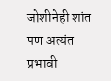जोशीनेही शांत पण अत्यंत प्रभावी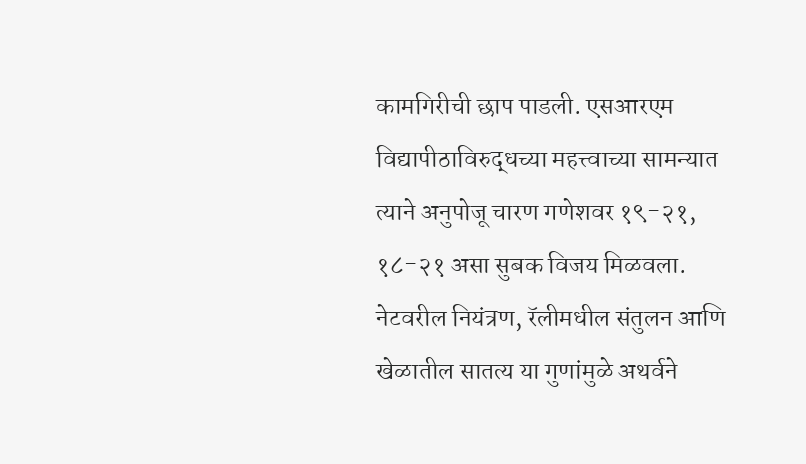कामगिरीची छाप पाडली. एसआरएम विद्यापीठाविरुद्धच्या महत्त्वाच्या सामन्यात त्याने अनुपोजू चारण गणेशवर १९-२१, १८-२१ असा सुबक विजय मिळवला. नेटवरील नियंत्रण, रॅलीमधील संतुलन आणि खेळातील सातत्य या गुणांमुळे अथर्वने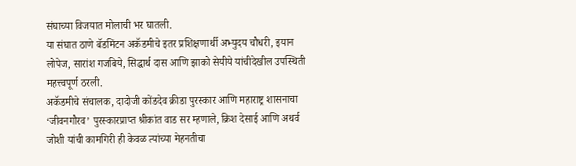संघाच्या विजयात मोलाची भर घातली.
या संघात ठाणे बॅडमिंटन अकॅडमीचे इतर प्रशिक्षणार्थी अभ्युदय चौधरी, इयान लोपेज, सारांश गजबिये, सिद्धार्थ दास आणि झाको सेयीये यांचीदेखील उपस्थिती महत्त्वपूर्ण ठरली.
अकॅडमीचे संचालक, दादोजी कोंडदेव क्रीडा पुरस्कार आणि महाराष्ट्र शासनाचा ‘जीवनगौरव’ पुरस्कारप्राप्त श्रीकांत वाड सर म्हणाले, क्रिश देसाई आणि अथर्व जोशी यांची कामगिरी ही केवळ त्यांच्या मेहनतीचा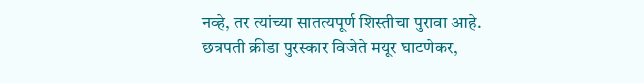नव्हे, तर त्यांच्या सातत्यपूर्ण शिस्तीचा पुरावा आहे.
छत्रपती क्रीडा पुरस्कार विजेते मयूर घाटणेकर,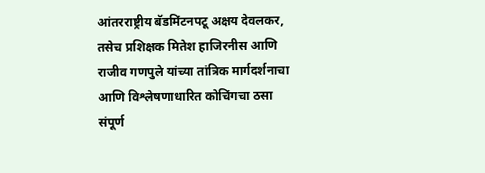आंतरराष्ट्रीय बॅडमिंटनपटू अक्षय देवलकर, तसेच प्रशिक्षक मितेश हाजिरनीस आणि राजीव गणपुले यांच्या तांत्रिक मार्गदर्शनाचा आणि विश्लेषणाधारित कोचिंगचा ठसा संपूर्ण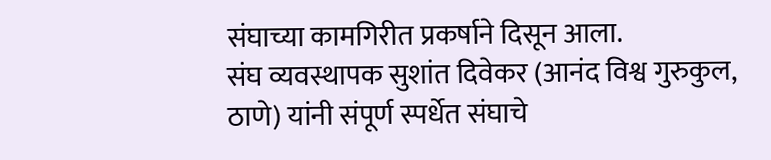संघाच्या कामगिरीत प्रकर्षाने दिसून आला.
संघ व्यवस्थापक सुशांत दिवेकर (आनंद विश्व गुरुकुल, ठाणे) यांनी संपूर्ण स्पर्धेत संघाचे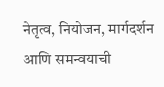नेतृत्व, नियोजन, मार्गदर्शन आणि समन्वयाची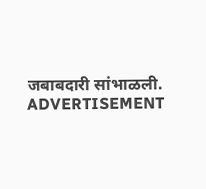जबाबदारी सांभाळली.
ADVERTISEMENT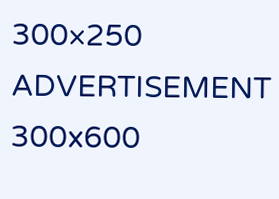300×250
ADVERTISEMENT 300x600